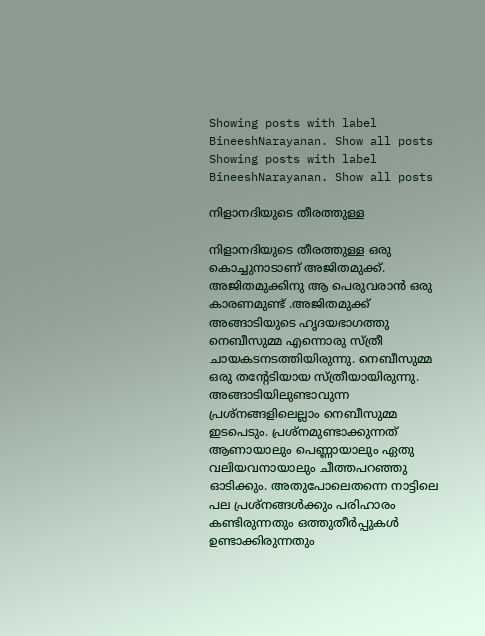Showing posts with label BineeshNarayanan. Show all posts
Showing posts with label BineeshNarayanan. Show all posts

നിളാനദിയുടെ തീരത്തുള്ള

നിളാനദിയുടെ തീരത്തുള്ള ഒരു കൊച്ചുനാടാണ് അജിതമുക്ക്. അജിതമുക്കിനു ആ പെരുവരാൻ ഒരു കാരണമുണ്ട് .അജിതമുക്ക് അങ്ങാടിയുടെ ഹൃദയഭാഗത്തു നെബീസുമ്മ എന്നൊരു സ്ത്രീ ചായകടനടത്തിയിരുന്നു. നെബീസുമ്മ ഒരു തന്റേടിയായ സ്ത്രീയായിരുന്നു. അങ്ങാടിയിലുണ്ടാവുന്ന പ്രശ്നങ്ങളിലെല്ലാം നെബീസുമ്മ ഇടപെടും. പ്രശ്നമുണ്ടാക്കുന്നത് ആണായാലും പെണ്ണായാലും ഏതു വലിയവനായാലും ചീത്തപറഞ്ഞു ഓടിക്കും. അതുപോലെതന്നെ നാട്ടിലെ പല പ്രശ്നങ്ങൾക്കും പരിഹാരം കണ്ടിരുന്നതും ഒത്തുതീർപ്പുകൾ ഉണ്ടാക്കിരുന്നതും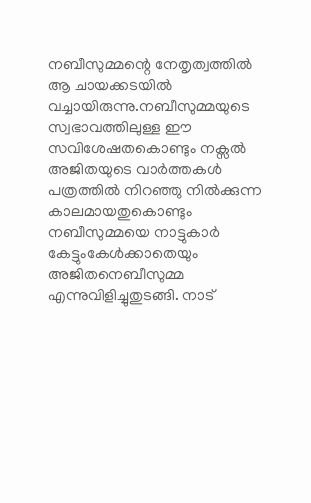നബീസുമ്മന്റെ നേതൃത്വത്തിൽ ആ ചായക്കടയിൽ വച്ചായിരുന്നു.നബീസുമ്മയുടെ സ്വഭാവത്തിലുള്ള ഈ സവിശേഷതകൊണ്ടും നക്സൽ അജിതയുടെ വാർത്തകൾ പത്രത്തിൽ നിറഞ്ഞു നിൽക്കുന്ന കാലമായതുകൊണ്ടും നബീസുമ്മയെ നാട്ടുകാർ കേട്ടുംകേൾക്കാതെയും അജിതനെബീസുമ്മ എന്നുവിളിച്ചുതുടങ്ങി. നാട്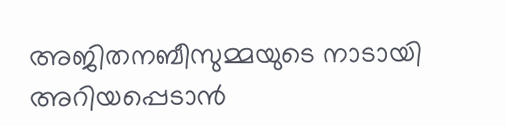അജിതനബീസുമ്മയുടെ നാടായി അറിയപ്പെടാൻ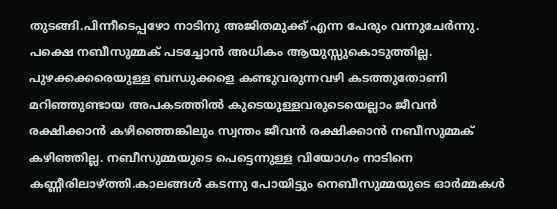തുടങ്ങി.പിന്നീടെപ്പഴോ നാടിനു അജിതമുക്ക് എന്ന പേരും വന്നുചേർന്നു. പക്ഷെ നബീസുമ്മക് പടച്ചോൻ അധികം ആയുസ്സുകൊടുത്തില്ല. പുഴക്കക്കരെയുള്ള ബന്ധുക്കളെ കണ്ടുവരുന്നവഴി കടത്തുതോണി മറിഞ്ഞുണ്ടായ അപകടത്തിൽ കുടെയുള്ളവരുടെയെല്ലാം ജീവൻ രക്ഷിക്കാൻ കഴിഞ്ഞെങ്കിലും സ്വന്തം ജീവൻ രക്ഷിക്കാൻ നബീസുമ്മക് കഴിഞ്ഞില്ല. നബീസുമ്മയുടെ പെട്ടെന്നുള്ള വിയോഗം നാടിനെ കണ്ണീരിലാഴ്ത്തി.കാലങ്ങൾ കടന്നു പോയിട്ടും നെബീസുമ്മയുടെ ഓർമ്മകൾ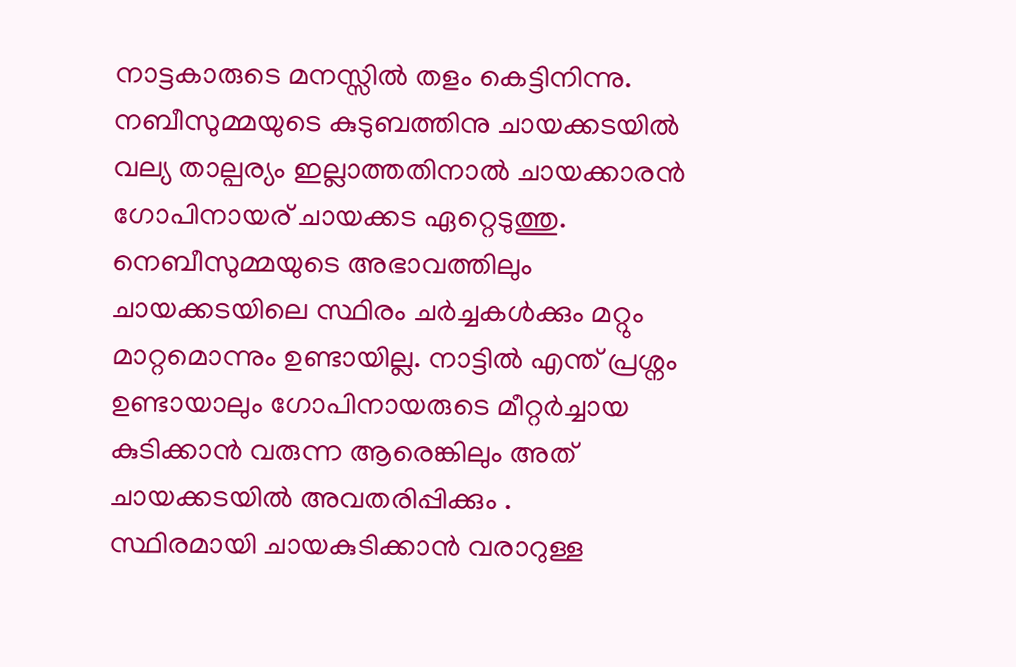നാട്ടകാരുടെ മനസ്സിൽ തളം കെട്ടിനിന്നു.
നബീസുമ്മയുടെ കുടുബത്തിനു ചായക്കടയിൽ വല്യ താല്പര്യം ഇല്ലാത്തതിനാൽ ചായക്കാരൻ ഗോപിനായര് ചായക്കട ഏറ്റെടുത്തു. നെബീസുമ്മയുടെ അഭാവത്തിലും ചായക്കടയിലെ സ്ഥിരം ചർച്ചകൾക്കും മറ്റും മാറ്റമൊന്നും ഉണ്ടായില്ല. നാട്ടിൽ എന്ത് പ്രശ്നം ഉണ്ടായാലും ഗോപിനായരുടെ മീറ്റർച്ചായ കുടിക്കാൻ വരുന്ന ആരെങ്കിലും അത് ചായക്കടയിൽ അവതരിപ്പിക്കും .
സ്ഥിരമായി ചായകുടിക്കാൻ വരാറുള്ള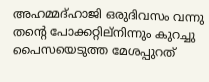അഹമ്മദ്‌ഹാജി ഒരുദിവസം വന്നു തൻ്റെ പോക്കറ്റില്നിന്നും കുറച്ചു പൈസയെടുത്ത മേശപ്പുറത്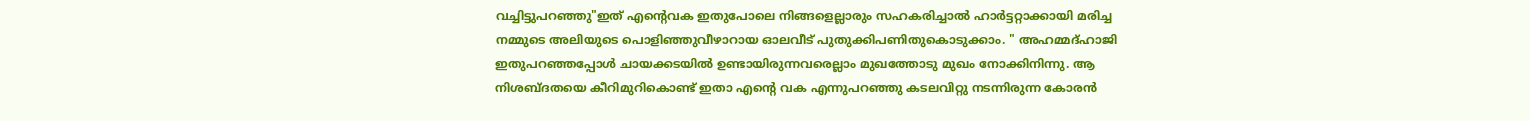വച്ചിട്ടുപറഞ്ഞു"ഇത് എന്റെവക ഇതുപോലെ നിങ്ങളെല്ലാരും സഹകരിച്ചാൽ ഹാർട്ടറ്റാക്കായി മരിച്ച നമ്മുടെ അലിയുടെ പൊളിഞ്ഞുവീഴാറായ ഓലവീട് പുതുക്കിപണിതുകൊടുക്കാം. " അഹമ്മദ്‌ഹാജി ഇതുപറഞ്ഞപ്പോൾ ചായക്കടയിൽ ഉണ്ടായിരുന്നവരെല്ലാം മുഖത്തോടു മുഖം നോക്കിനിന്നു. ആ നിശബ്‌ദതയെ കീറിമുറികൊണ്ട് ഇതാ എന്റെ വക എന്നുപറഞ്ഞു കടലവിറ്റു നടന്നിരുന്ന കോരൻ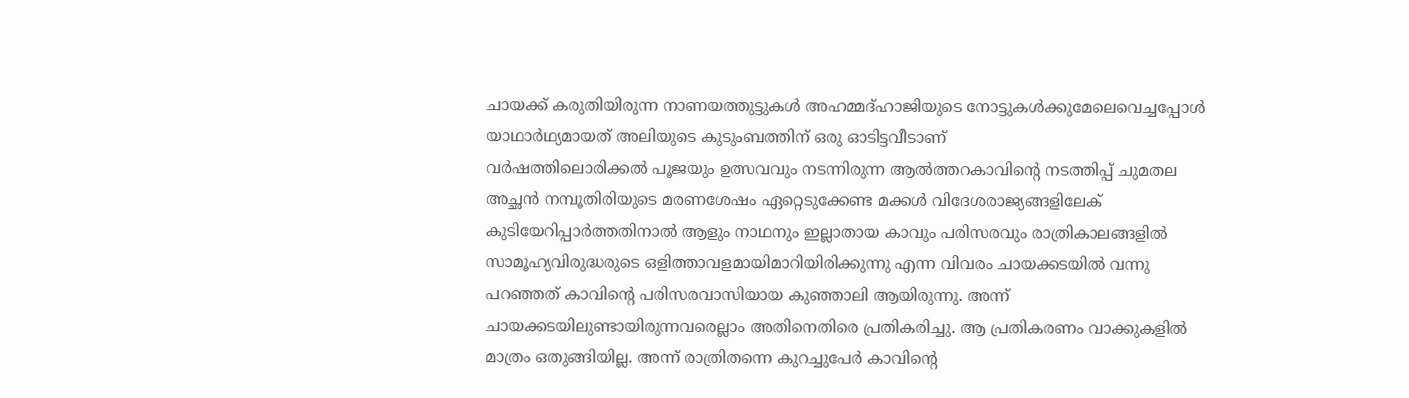ചായക്ക് കരുതിയിരുന്ന നാണയത്തുട്ടുകൾ അഹമ്മദ്‌ഹാജിയുടെ നോട്ടുകൾക്കുമേലെവെച്ചപ്പോൾ യാഥാർഥ്യമായത് അലിയുടെ കുടുംബത്തിന് ഒരു ഓടിട്ടവീടാണ്
വർഷത്തിലൊരിക്കൽ പൂജയും ഉത്സവവും നടന്നിരുന്ന ആൽത്തറകാവിന്റെ നടത്തിപ്പ് ചുമതല അച്ഛൻ നമ്പൂതിരിയുടെ മരണശേഷം ഏറ്റെടുക്കേണ്ട മക്കൾ വിദേശരാജ്യങ്ങളിലേക് കുടിയേറിപ്പാർത്തതിനാൽ ആളും നാഥനും ഇല്ലാതായ കാവും പരിസരവും രാത്രികാലങ്ങളിൽ സാമൂഹ്യവിരുദ്ധരുടെ ഒളിത്താവളമായിമാറിയിരിക്കുന്നു എന്ന വിവരം ചായക്കടയിൽ വന്നു പറഞ്ഞത് കാവിന്റെ പരിസരവാസിയായ കുഞ്ഞാലി ആയിരുന്നു. അന്ന് ചായക്കടയിലുണ്ടായിരുന്നവരെല്ലാം അതിനെതിരെ പ്രതികരിച്ചു. ആ പ്രതികരണം വാക്കുകളിൽ മാത്രം ഒതുങ്ങിയില്ല. അന്ന് രാത്രിതന്നെ കുറച്ചുപേർ കാവിന്റെ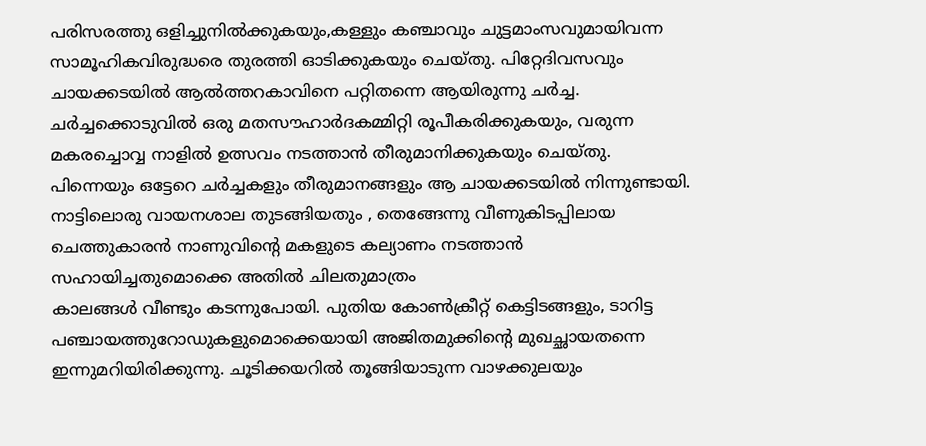പരിസരത്തു ഒളിച്ചുനിൽക്കുകയും,കള്ളും കഞ്ചാവും ചുട്ടമാംസവുമായിവന്ന സാമൂഹികവിരുദ്ധരെ തുരത്തി ഓടിക്കുകയും ചെയ്തു. പിറ്റേദിവസവും ചായക്കടയിൽ ആൽത്തറകാവിനെ പറ്റിതന്നെ ആയിരുന്നു ചർച്ച. ചർച്ചക്കൊടുവിൽ ഒരു മതസൗഹാർദകമ്മിറ്റി രൂപീകരിക്കുകയും, വരുന്ന മകരച്ചൊവ്വ നാളിൽ ഉത്സവം നടത്താൻ തീരുമാനിക്കുകയും ചെയ്തു.
പിന്നെയും ഒട്ടേറെ ചർച്ചകളും തീരുമാനങ്ങളും ആ ചായക്കടയിൽ നിന്നുണ്ടായി. നാട്ടിലൊരു വായനശാല തുടങ്ങിയതും , തെങ്ങേന്നു വീണുകിടപ്പിലായ ചെത്തുകാരൻ നാണുവിന്റെ മകളുടെ കല്യാണം നടത്താൻ സഹായിച്ചതുമൊക്കെ അതിൽ ചിലതുമാത്രം
കാലങ്ങൾ വീണ്ടും കടന്നുപോയി. പുതിയ കോൺക്രീറ്റ് കെട്ടിടങ്ങളും, ടാറിട്ട പഞ്ചായത്തുറോഡുകളുമൊക്കെയായി അജിതമുക്കിന്റെ മുഖച്ഛായതന്നെ ഇന്നുമറിയിരിക്കുന്നു. ചൂടിക്കയറിൽ തൂങ്ങിയാടുന്ന വാഴക്കുലയും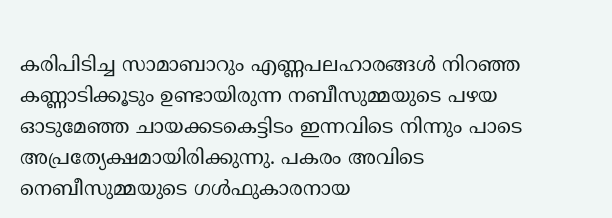കരിപിടിച്ച സാമാബാറും എണ്ണപലഹാരങ്ങൾ നിറഞ്ഞ കണ്ണാടിക്കൂടും ഉണ്ടായിരുന്ന നബീസുമ്മയുടെ പഴയ ഓടുമേഞ്ഞ ചായക്കടകെട്ടിടം ഇന്നവിടെ നിന്നും പാടെ അപ്രത്യേക്ഷമായിരിക്കുന്നു. പകരം അവിടെ നെബീസുമ്മയുടെ ഗൾഫുകാരനായ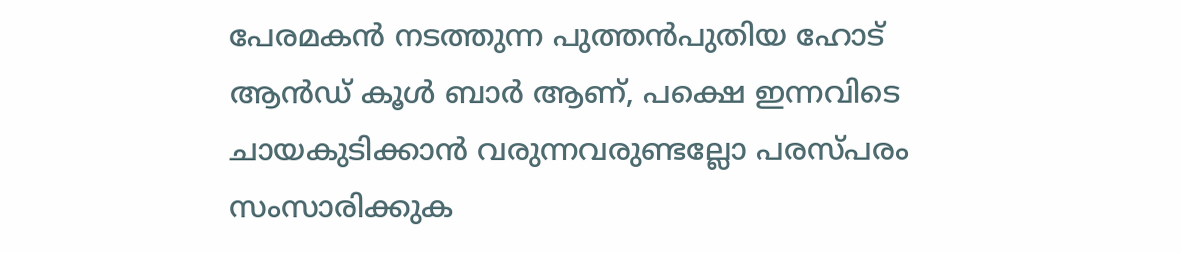പേരമകൻ നടത്തുന്ന പുത്തൻപുതിയ ഹോട് ആൻഡ് കൂൾ ബാർ ആണ്, പക്ഷെ ഇന്നവിടെ ചായകുടിക്കാൻ വരുന്നവരുണ്ടല്ലോ പരസ്പരം സംസാരിക്കുക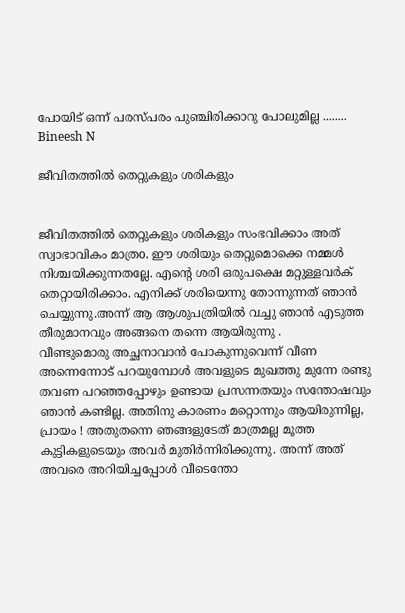പോയിട് ഒന്ന് പരസ്പരം പുഞ്ചിരിക്കാറു പോലുമില്ല ........
Bineesh N

ജീവിതത്തിൽ തെറ്റുകളും ശരികളും


ജീവിതത്തിൽ തെറ്റുകളും ശരികളും സംഭവിക്കാം അത് സ്വാഭാവികം മാത്രo. ഈ ശരിയും തെറ്റുമൊക്കെ നമ്മൾ നിശ്ചയിക്കുന്നതല്ലേ. എന്റെ ശരി ഒരുപക്ഷെ മറ്റുള്ളവർക് തെറ്റായിരിക്കാം. എനിക്ക് ശരിയെന്നു തോന്നുന്നത് ഞാൻ ചെയ്യുന്നു.അന്ന് ആ ആശുപത്രിയിൽ വച്ചു ഞാൻ എടുത്ത തീരുമാനവും അങ്ങനെ തന്നെ ആയിരുന്നു .
വീണ്ടുമൊരു അച്ഛനാവാൻ പോകുന്നുവെന്ന് വീണ അന്നെന്നോട് പറയുമ്പോൾ അവളുടെ മുഖത്തു മുന്നേ രണ്ടു തവണ പറഞ്ഞപ്പോഴും ഉണ്ടായ പ്രസന്നതയും സന്തോഷവും ഞാൻ കണ്ടില്ല. അതിനു കാരണം മറ്റൊന്നും ആയിരുന്നില്ല, പ്രായം ! അതുതന്നെ ഞങ്ങളുടേത് മാത്രമല്ല മൂത്ത കുട്ടികളുടെയും അവർ മുതിർന്നിരിക്കുന്നു. അന്ന് അത് അവരെ അറിയിച്ചപ്പോൾ വീടെന്തോ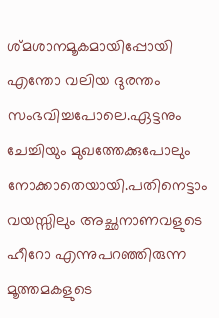ശ്മശാനമൂകമായിപ്പോയി എന്തോ വലിയ ദുരന്തം സംഭവിച്ചപോലെ.ഏട്ടനും ചേച്ചിയും മുഖത്തേക്കുപോലും നോക്കാതെയായി.പതിനെട്ടാം വയസ്സിലും അച്ഛനാണവളുടെ ഹീറോ എന്നുപറഞ്ഞിരുന്ന മൂത്തമകളുടെ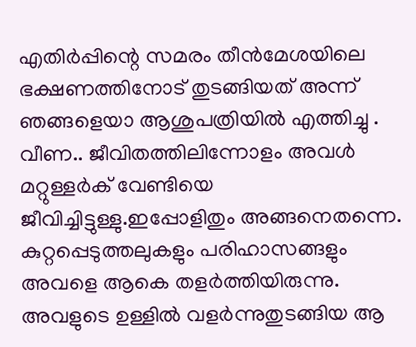എതിർപ്പിന്റെ സമരം തീൻമേശയിലെ ഭക്ഷണത്തിനോട് തുടങ്ങിയത് അന്ന് ഞങ്ങളെയാ ആശുപത്രിയിൽ എത്തിച്ചു .
വീണ.. ജീവിതത്തിലിന്നോളം അവൾ മറ്റുള്ളർക് വേണ്ടിയെ ജീവിച്ചിട്ടുള്ളു.ഇപ്പോളിതും അങ്ങനെതന്നെ. കുറ്റപ്പെടുത്തലുകളും പരിഹാസങ്ങളും അവളെ ആകെ തളർത്തിയിരുന്നു. അവളുടെ ഉള്ളിൽ വളർന്നുതുടങ്ങിയ ആ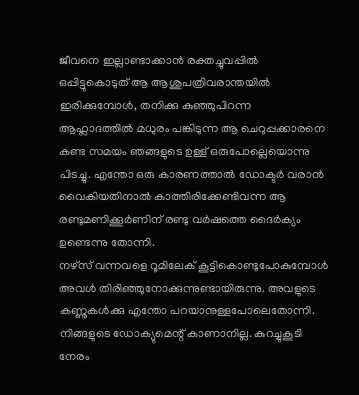ജീവനെ ഇല്ലാണ്ടാക്കാൻ രക്തച്ചുവപ്പിൽ ഒപ്പിട്ടുകൊടുത് ആ ആശുപത്രിവരാന്തയിൽ ഇരിക്കുമ്പോൾ, തനിക്കു കുഞ്ഞുപിറന്ന ആഹ്ലാദത്തിൽ മധുരം പങ്കിടുന്ന ആ ചെറുപ്പക്കാരനെ കണ്ട സമയം ഞങ്ങളുടെ ഉള്ള് ഒരുപോല്ലെയൊന്നു പിടച്ചു. എന്തോ ഒരു കാരണത്താൽ ഡോക്ടർ വരാൻ വൈകിയതിനാൽ കാത്തിരിക്കേണ്ടിവന്ന ആ രണ്ടുമണിക്കൂർണിന് രണ്ടു വർഷത്തെ ദൈർക്യം ഉണ്ടെന്നു തോന്നി.
നഴ്‌സ്‌ വന്നവളെ റൂമിലേക് കൂട്ടികൊണ്ടുപോകുമ്പോൾ അവൾ തിരിഞ്ഞുനോക്കുന്നുണ്ടായിരുന്നു. അവളുടെ കണ്ണുകൾക്കു എന്തോ പറയാനുള്ളപോലെതോന്നി. നിങ്ങളുടെ ഡോക്യുമെന്റ് കാണാനില്ല. കുറച്ചുകൂടി നേരം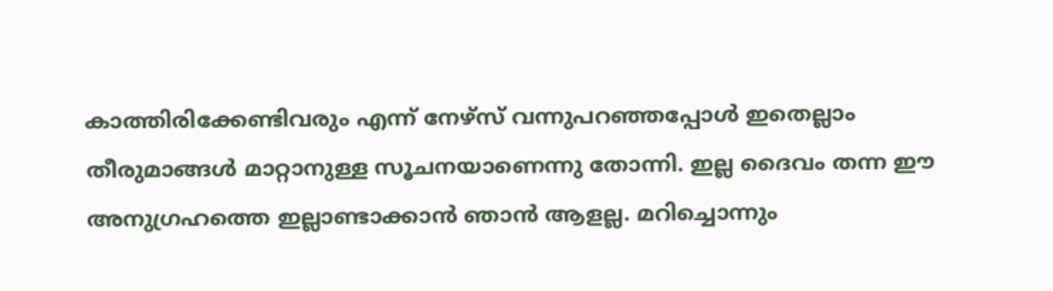കാത്തിരിക്കേണ്ടിവരും എന്ന് നേഴ്‌സ് വന്നുപറഞ്ഞപ്പോൾ ഇതെല്ലാം തീരുമാങ്ങൾ മാറ്റാനുള്ള സൂചനയാണെന്നു തോന്നി. ഇല്ല ദൈവം തന്ന ഈ അനുഗ്രഹത്തെ ഇല്ലാണ്ടാക്കാൻ ഞാൻ ആളല്ല. മറിച്ചൊന്നും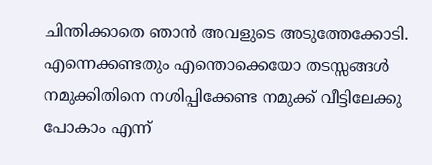ചിന്തിക്കാതെ ഞാൻ അവളുടെ അടുത്തേക്കോടി. എന്നെക്കണ്ടതും എന്തൊക്കെയോ തടസ്സങ്ങൾ നമുക്കിതിനെ നശിപ്പിക്കേണ്ട നമുക്ക് വീട്ടിലേക്കു പോകാം എന്ന്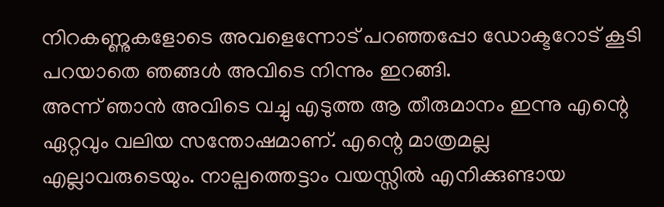നിറകണ്ണുകളോടെ അവളെന്നോട് പറഞ്ഞപ്പോ ഡോക്ടറോട് കൂടി പറയാതെ ഞങ്ങൾ അവിടെ നിന്നും ഇറങ്ങി.
അന്ന് ഞാൻ അവിടെ വച്ചു എടുത്ത ആ തീരുമാനം ഇന്നു എന്റെ ഏറ്റവും വലിയ സന്തോഷമാണ്. എന്റെ മാത്രമല്ല എല്ലാവരുടെയും. നാല്പത്തെട്ടാം വയസ്സിൽ എനിക്കുണ്ടായ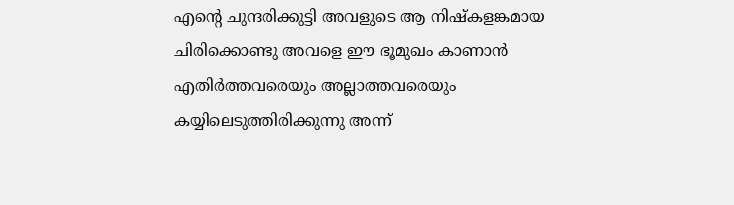എന്റെ ചുന്ദരിക്കുട്ടി അവളുടെ ആ നിഷ്കളങ്കമായ ചിരിക്കൊണ്ടു അവളെ ഈ ഭൂമുഖം കാണാൻ എതിർത്തവരെയും അല്ലാത്തവരെയും കയ്യിലെടുത്തിരിക്കുന്നു അന്ന്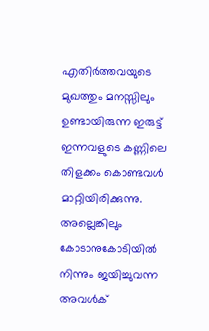എതിർത്തവയുടെ മുഖത്തും മനസ്സിലും ഉണ്ടായിരുന്ന ഇരുട്ട് ഇന്നവളുടെ കണ്ണിലെ തിളക്കം കൊണ്ടവൾ മാറ്റിയിരിക്കുന്നു. അല്ലെങ്കിലും കോടാനുകോടിയിൽ നിന്നും ജയിച്ചുവന്ന അവൾക്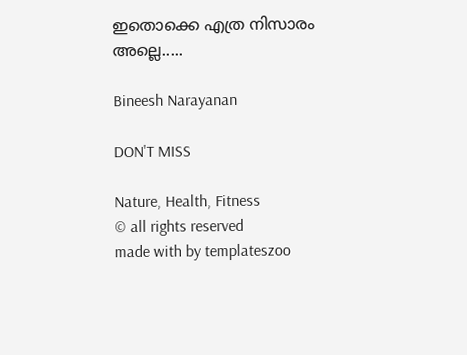ഇതൊക്കെ എത്ര നിസാരം അല്ലെ.....

Bineesh Narayanan

DON'T MISS

Nature, Health, Fitness
© all rights reserved
made with by templateszoo